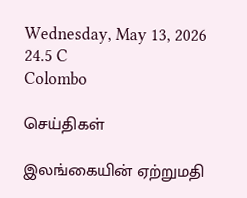Wednesday, May 13, 2026
24.5 C
Colombo

செய்திகள்

இலங்கையின் ஏற்றுமதி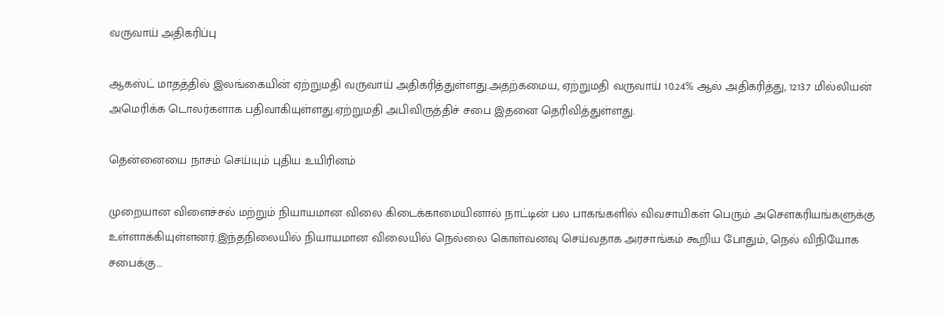வருவாய் அதிகரிப்பு

ஆகஸ்ட் மாதத்தில் இலங்கையின் ஏற்றுமதி வருவாய் அதிகரித்துள்ளது.அதற்கமைய, ஏற்றுமதி வருவாய் 10.24% ஆல் அதிகரித்து, 1213.7 மில்லியன் அமெரிக்க டொலர்களாக பதிவாகியுள்ளது.ஏற்றுமதி அபிவிருத்திச் சபை இதனை தெரிவித்துள்ளது.

தென்னையை நாசம் செய்யும் புதிய உயிரினம்

முறையான விளைச்சல் மற்றும் நியாயமான விலை கிடைக்காமையினால் நாட்டின் பல பாகங்களில் விவசாயிகள் பெரும் அசௌகரியங்களுக்கு உள்ளாக்கியுள்ளனர்.இந்தநிலையில் நியாயமான விலையில் நெல்லை கொள்வனவு செய்வதாக அரசாங்கம் கூறிய போதும், நெல் விநியோக சபைக்கு...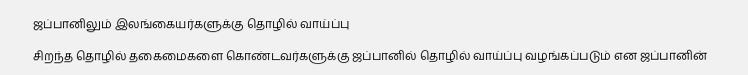ஜப்பானிலும் இலங்கையர்களுக்கு தொழில் வாய்ப்பு

சிறந்த தொழில் தகைமைகளை கொண்டவர்களுக்கு ஜப்பானில் தொழில் வாய்ப்பு வழங்கப்படும் என ஜப்பானின்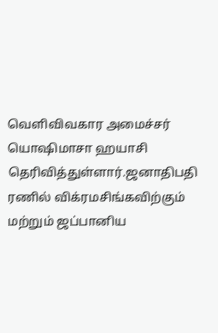வெளிவிவகார அமைச்சர் யொஷிமாசா ஹயாசி தெரிவித்துள்ளார்.ஜனாதிபதி ரணில் விக்ரமசிங்கவிற்கும் மற்றும் ஜப்பானிய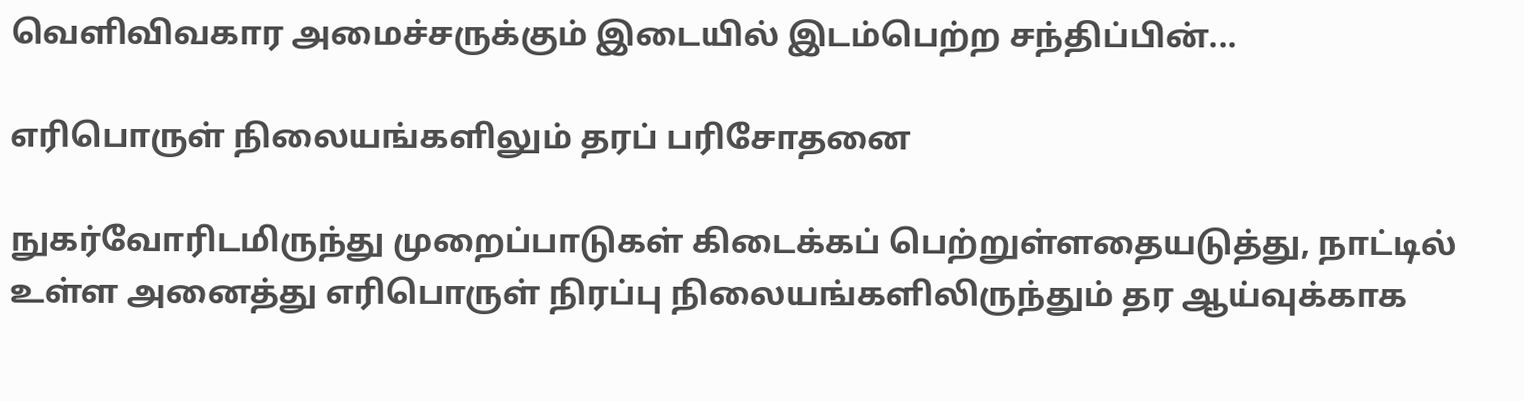வெளிவிவகார அமைச்சருக்கும் இடையில் இடம்பெற்ற சந்திப்பின்...

எரிபொருள் நிலையங்களிலும் தரப் பரிசோதனை

நுகர்வோரிடமிருந்து முறைப்பாடுகள் கிடைக்கப் பெற்றுள்ளதையடுத்து, நாட்டில் உள்ள அனைத்து எரிபொருள் நிரப்பு நிலையங்களிலிருந்தும் தர ஆய்வுக்காக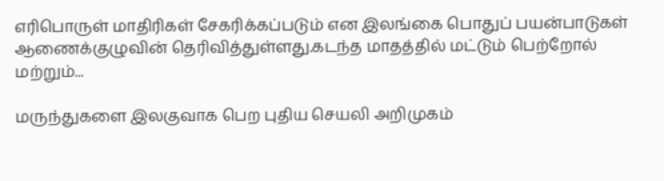எரிபொருள் மாதிரிகள் சேகரிக்கப்படும் என இலங்கை பொதுப் பயன்பாடுகள் ஆணைக்குழுவின் தெரிவித்துள்ளது.கடந்த மாதத்தில் மட்டும் பெற்றோல் மற்றும்...

மருந்துகளை இலகுவாக பெற புதிய செயலி அறிமுகம்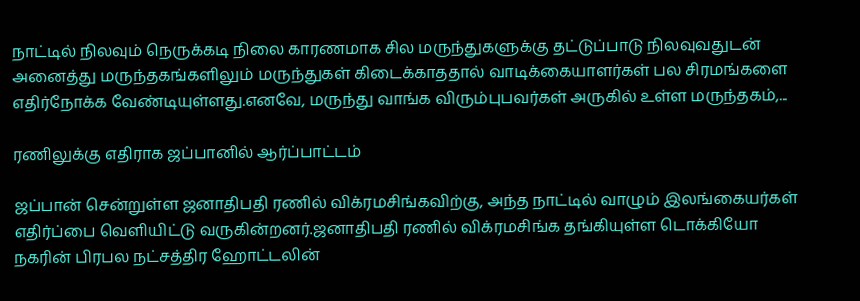நாட்டில் நிலவும் நெருக்கடி நிலை காரணமாக சில மருந்துகளுக்கு தட்டுப்பாடு நிலவுவதுடன் அனைத்து மருந்தகங்களிலும் மருந்துகள் கிடைக்காததால் வாடிக்கையாளர்கள் பல சிரமங்களை எதிர்நோக்க வேண்டியுள்ளது.எனவே, மருந்து வாங்க விரும்புபவர்கள் அருகில் உள்ள மருந்தகம்,...

ரணிலுக்கு எதிராக ஜப்பானில் ஆர்ப்பாட்டம்

ஜப்பான் சென்றுள்ள ஜனாதிபதி ரணில் விக்ரமசிங்கவிற்கு, அந்த நாட்டில் வாழும் இலங்கையர்கள் எதிர்ப்பை வெளியிட்டு வருகின்றனர்.ஜனாதிபதி ரணில் விக்ரமசிங்க தங்கியுள்ள டொக்கியோ நகரின் பிரபல நட்சத்திர ஹோட்டலின்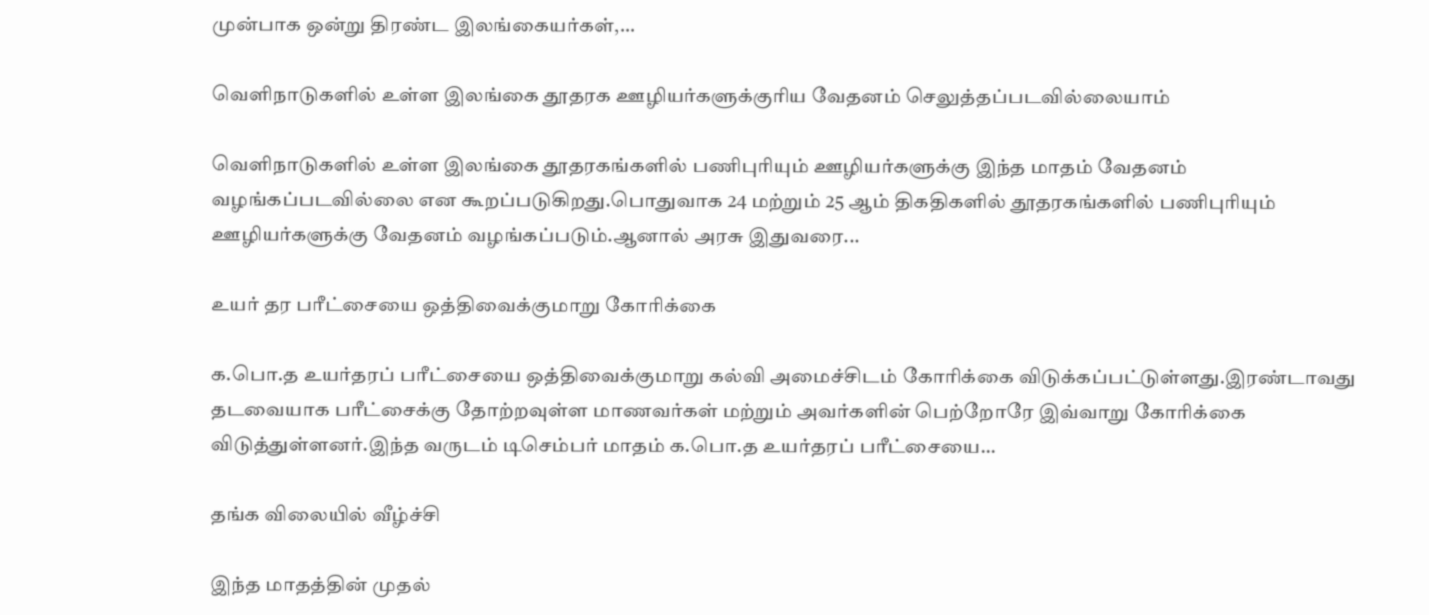முன்பாக ஒன்று திரண்ட இலங்கையர்கள்,...

வெளிநாடுகளில் உள்ள இலங்கை தூதரக ஊழியர்களுக்குரிய வேதனம் செலுத்தப்படவில்லையாம்

வெளிநாடுகளில் உள்ள இலங்கை தூதரகங்களில் பணிபுரியும் ஊழியர்களுக்கு இந்த மாதம் வேதனம் வழங்கப்படவில்லை என கூறப்படுகிறது.பொதுவாக 24 மற்றும் 25 ஆம் திகதிகளில் தூதரகங்களில் பணிபுரியும் ஊழியர்களுக்கு வேதனம் வழங்கப்படும்.ஆனால் அரசு இதுவரை...

உயர் தர பரீட்சையை ஒத்திவைக்குமாறு கோரிக்கை

க.பொ.த உயர்தரப் பரீட்சையை ஒத்திவைக்குமாறு கல்வி அமைச்சிடம் கோரிக்கை விடுக்கப்பட்டுள்ளது.இரண்டாவது தடவையாக பரீட்சைக்கு தோற்றவுள்ள மாணவர்கள் மற்றும் அவர்களின் பெற்றோரே இவ்வாறு கோரிக்கை விடுத்துள்ளனர்.இந்த வருடம் டிசெம்பர் மாதம் க.பொ.த உயர்தரப் பரீட்சையை...

தங்க விலையில் வீழ்ச்சி

இந்த மாதத்தின் முதல்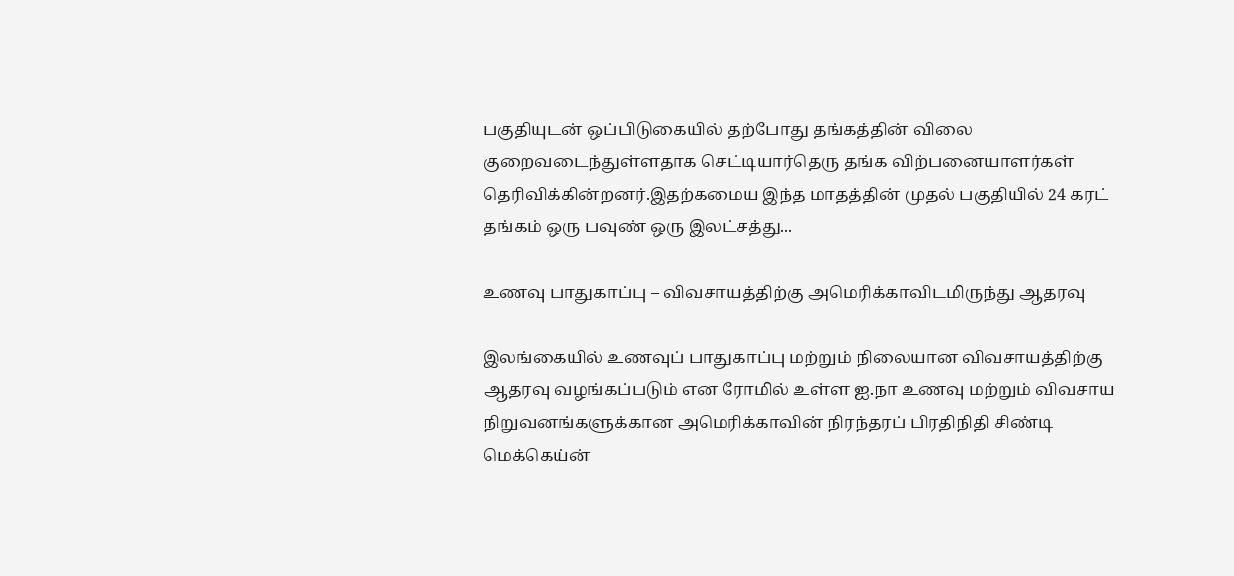பகுதியுடன் ஒப்பிடுகையில் தற்போது தங்கத்தின் விலை குறைவடைந்துள்ளதாக செட்டியார்தெரு தங்க விற்பனையாளர்கள் தெரிவிக்கின்றனர்.இதற்கமைய இந்த மாதத்தின் முதல் பகுதியில் 24 கரட் தங்கம் ஒரு பவுண் ஒரு இலட்சத்து...

உணவு பாதுகாப்பு – விவசாயத்திற்கு அமெரிக்காவிடமிருந்து ஆதரவு

இலங்கையில் உணவுப் பாதுகாப்பு மற்றும் நிலையான விவசாயத்திற்கு ஆதரவு வழங்கப்படும் என ரோமில் உள்ள ஐ.நா உணவு மற்றும் விவசாய நிறுவனங்களுக்கான அமெரிக்காவின் நிரந்தரப் பிரதிநிதி சிண்டி மெக்கெய்ன்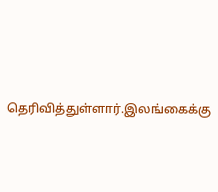தெரிவித்துள்ளார்.இலங்கைக்கு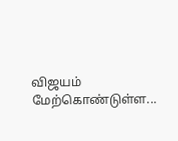விஜயம் மேற்கொண்டுள்ள...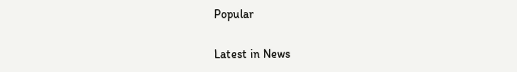Popular

Latest in News